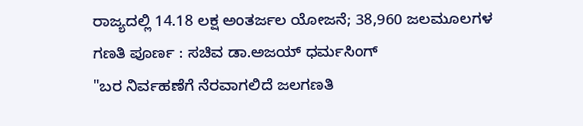ರಾಜ್ಯದಲ್ಲಿ 14.18 ಲಕ್ಷ ಅಂತರ್ಜಲ ಯೋಜನೆ; 38,960 ಜಲಮೂಲಗಳ ಗಣತಿ ಪೂರ್ಣ : ಸಚಿವ ಡಾ.ಅಜಯ್ ಧರ್ಮಸಿಂಗ್
"ಬರ ನಿರ್ವಹಣೆಗೆ ನೆರವಾಗಲಿದೆ ಜಲಗಣತಿ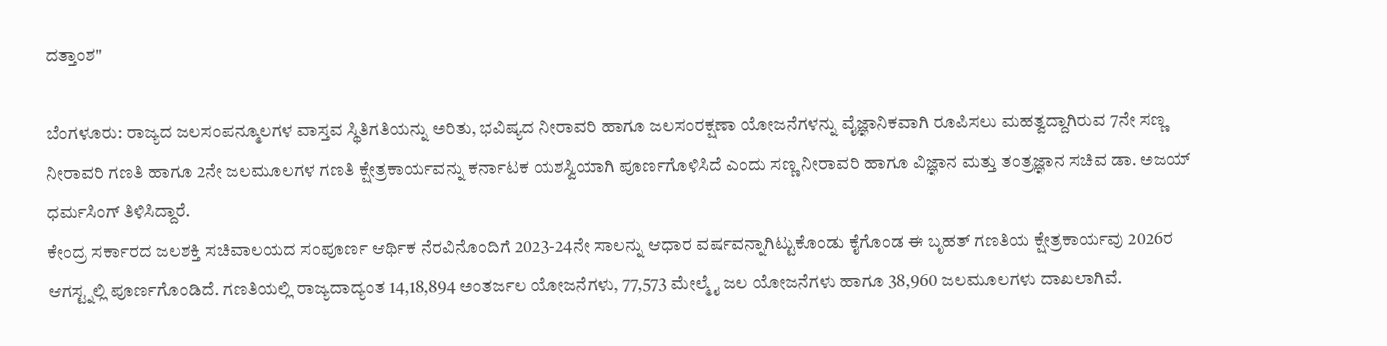ದತ್ತಾಂಶ"

ಬೆಂಗಳೂರು: ರಾಜ್ಯದ ಜಲಸಂಪನ್ಮೂಲಗಳ ವಾಸ್ತವ ಸ್ಥಿತಿಗತಿಯನ್ನು ಅರಿತು, ಭವಿಷ್ಯದ ನೀರಾವರಿ ಹಾಗೂ ಜಲಸಂರಕ್ಷಣಾ ಯೋಜನೆಗಳನ್ನು ವೈಜ್ಞಾನಿಕವಾಗಿ ರೂಪಿಸಲು ಮಹತ್ವದ್ದಾಗಿರುವ 7ನೇ ಸಣ್ಣ ನೀರಾವರಿ ಗಣತಿ ಹಾಗೂ 2ನೇ ಜಲಮೂಲಗಳ ಗಣತಿ ಕ್ಷೇತ್ರಕಾರ್ಯವನ್ನು ಕರ್ನಾಟಕ ಯಶಸ್ವಿಯಾಗಿ ಪೂರ್ಣಗೊಳಿಸಿದೆ ಎಂದು ಸಣ್ಣ ನೀರಾವರಿ ಹಾಗೂ ವಿಜ್ಞಾನ ಮತ್ತು ತಂತ್ರಜ್ಞಾನ ಸಚಿವ ಡಾ. ಅಜಯ್ ಧರ್ಮಸಿಂಗ್ ತಿಳಿಸಿದ್ದಾರೆ.
ಕೇಂದ್ರ ಸರ್ಕಾರದ ಜಲಶಕ್ತಿ ಸಚಿವಾಲಯದ ಸಂಪೂರ್ಣ ಆರ್ಥಿಕ ನೆರವಿನೊಂದಿಗೆ 2023-24ನೇ ಸಾಲನ್ನು ಆಧಾರ ವರ್ಷವನ್ನಾಗಿಟ್ಟುಕೊಂಡು ಕೈಗೊಂಡ ಈ ಬೃಹತ್ ಗಣತಿಯ ಕ್ಷೇತ್ರಕಾರ್ಯವು 2026ರ ಆಗಸ್ಟ್ನಲ್ಲಿ ಪೂರ್ಣಗೊಂಡಿದೆ. ಗಣತಿಯಲ್ಲಿ ರಾಜ್ಯದಾದ್ಯಂತ 14,18,894 ಅಂತರ್ಜಲ ಯೋಜನೆಗಳು, 77,573 ಮೇಲ್ಮೈ ಜಲ ಯೋಜನೆಗಳು ಹಾಗೂ 38,960 ಜಲಮೂಲಗಳು ದಾಖಲಾಗಿವೆ.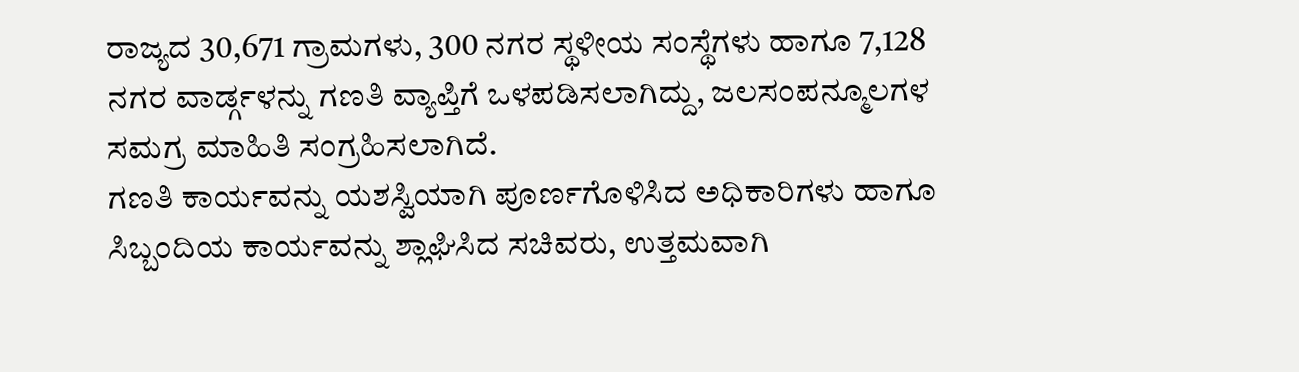ರಾಜ್ಯದ 30,671 ಗ್ರಾಮಗಳು, 300 ನಗರ ಸ್ಥಳೀಯ ಸಂಸ್ಥೆಗಳು ಹಾಗೂ 7,128 ನಗರ ವಾರ್ಡ್ಗಳನ್ನು ಗಣತಿ ವ್ಯಾಪ್ತಿಗೆ ಒಳಪಡಿಸಲಾಗಿದ್ದು, ಜಲಸಂಪನ್ಮೂಲಗಳ ಸಮಗ್ರ ಮಾಹಿತಿ ಸಂಗ್ರಹಿಸಲಾಗಿದೆ.
ಗಣತಿ ಕಾರ್ಯವನ್ನು ಯಶಸ್ವಿಯಾಗಿ ಪೂರ್ಣಗೊಳಿಸಿದ ಅಧಿಕಾರಿಗಳು ಹಾಗೂ ಸಿಬ್ಬಂದಿಯ ಕಾರ್ಯವನ್ನು ಶ್ಲಾಘಿಸಿದ ಸಚಿವರು, ಉತ್ತಮವಾಗಿ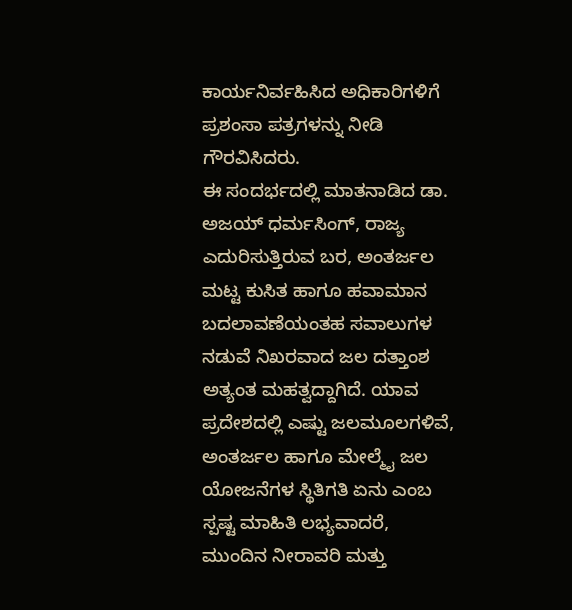ಕಾರ್ಯನಿರ್ವಹಿಸಿದ ಅಧಿಕಾರಿಗಳಿಗೆ ಪ್ರಶಂಸಾ ಪತ್ರಗಳನ್ನು ನೀಡಿ ಗೌರವಿಸಿದರು.
ಈ ಸಂದರ್ಭದಲ್ಲಿ ಮಾತನಾಡಿದ ಡಾ. ಅಜಯ್ ಧರ್ಮಸಿಂಗ್, ರಾಜ್ಯ ಎದುರಿಸುತ್ತಿರುವ ಬರ, ಅಂತರ್ಜಲ ಮಟ್ಟ ಕುಸಿತ ಹಾಗೂ ಹವಾಮಾನ ಬದಲಾವಣೆಯಂತಹ ಸವಾಲುಗಳ ನಡುವೆ ನಿಖರವಾದ ಜಲ ದತ್ತಾಂಶ ಅತ್ಯಂತ ಮಹತ್ವದ್ದಾಗಿದೆ. ಯಾವ ಪ್ರದೇಶದಲ್ಲಿ ಎಷ್ಟು ಜಲಮೂಲಗಳಿವೆ, ಅಂತರ್ಜಲ ಹಾಗೂ ಮೇಲ್ಮೈ ಜಲ ಯೋಜನೆಗಳ ಸ್ಥಿತಿಗತಿ ಏನು ಎಂಬ ಸ್ಪಷ್ಟ ಮಾಹಿತಿ ಲಭ್ಯವಾದರೆ, ಮುಂದಿನ ನೀರಾವರಿ ಮತ್ತು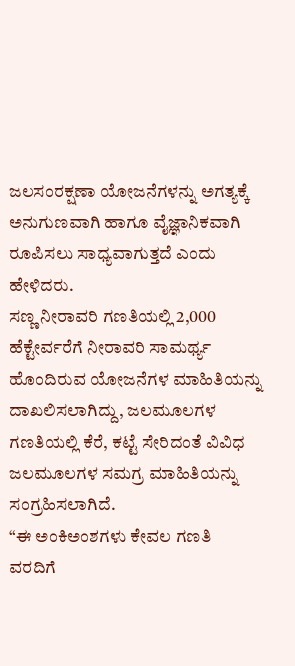ಜಲಸಂರಕ್ಷಣಾ ಯೋಜನೆಗಳನ್ನು ಅಗತ್ಯಕ್ಕೆ ಅನುಗುಣವಾಗಿ ಹಾಗೂ ವೈಜ್ಞಾನಿಕವಾಗಿ ರೂಪಿಸಲು ಸಾಧ್ಯವಾಗುತ್ತದೆ ಎಂದು ಹೇಳಿದರು.
ಸಣ್ಣ ನೀರಾವರಿ ಗಣತಿಯಲ್ಲಿ 2,000 ಹೆಕ್ಟೇರ್ವರೆಗೆ ನೀರಾವರಿ ಸಾಮರ್ಥ್ಯ ಹೊಂದಿರುವ ಯೋಜನೆಗಳ ಮಾಹಿತಿಯನ್ನು ದಾಖಲಿಸಲಾಗಿದ್ದು, ಜಲಮೂಲಗಳ ಗಣತಿಯಲ್ಲಿ ಕೆರೆ, ಕಟ್ಟೆ ಸೇರಿದಂತೆ ವಿವಿಧ ಜಲಮೂಲಗಳ ಸಮಗ್ರ ಮಾಹಿತಿಯನ್ನು ಸಂಗ್ರಹಿಸಲಾಗಿದೆ.
“ಈ ಅಂಕಿಅಂಶಗಳು ಕೇವಲ ಗಣತಿ ವರದಿಗೆ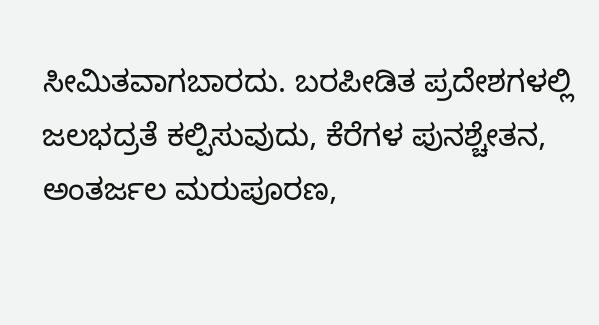ಸೀಮಿತವಾಗಬಾರದು. ಬರಪೀಡಿತ ಪ್ರದೇಶಗಳಲ್ಲಿ ಜಲಭದ್ರತೆ ಕಲ್ಪಿಸುವುದು, ಕೆರೆಗಳ ಪುನಶ್ಚೇತನ, ಅಂತರ್ಜಲ ಮರುಪೂರಣ,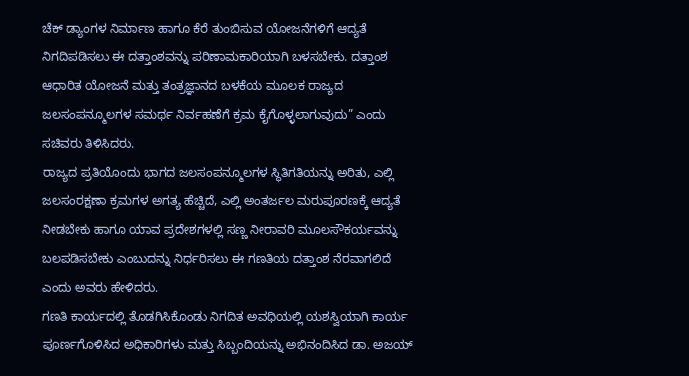ಚೆಕ್ ಡ್ಯಾಂಗಳ ನಿರ್ಮಾಣ ಹಾಗೂ ಕೆರೆ ತುಂಬಿಸುವ ಯೋಜನೆಗಳಿಗೆ ಆದ್ಯತೆ ನಿಗದಿಪಡಿಸಲು ಈ ದತ್ತಾಂಶವನ್ನು ಪರಿಣಾಮಕಾರಿಯಾಗಿ ಬಳಸಬೇಕು. ದತ್ತಾಂಶ ಆಧಾರಿತ ಯೋಜನೆ ಮತ್ತು ತಂತ್ರಜ್ಞಾನದ ಬಳಕೆಯ ಮೂಲಕ ರಾಜ್ಯದ ಜಲಸಂಪನ್ಮೂಲಗಳ ಸಮರ್ಥ ನಿರ್ವಹಣೆಗೆ ಕ್ರಮ ಕೈಗೊಳ್ಳಲಾಗುವುದು” ಎಂದು ಸಚಿವರು ತಿಳಿಸಿದರು.
ರಾಜ್ಯದ ಪ್ರತಿಯೊಂದು ಭಾಗದ ಜಲಸಂಪನ್ಮೂಲಗಳ ಸ್ಥಿತಿಗತಿಯನ್ನು ಅರಿತು, ಎಲ್ಲಿ ಜಲಸಂರಕ್ಷಣಾ ಕ್ರಮಗಳ ಅಗತ್ಯ ಹೆಚ್ಚಿದೆ, ಎಲ್ಲಿ ಅಂತರ್ಜಲ ಮರುಪೂರಣಕ್ಕೆ ಆದ್ಯತೆ ನೀಡಬೇಕು ಹಾಗೂ ಯಾವ ಪ್ರದೇಶಗಳಲ್ಲಿ ಸಣ್ಣ ನೀರಾವರಿ ಮೂಲಸೌಕರ್ಯವನ್ನು ಬಲಪಡಿಸಬೇಕು ಎಂಬುದನ್ನು ನಿರ್ಧರಿಸಲು ಈ ಗಣತಿಯ ದತ್ತಾಂಶ ನೆರವಾಗಲಿದೆ ಎಂದು ಅವರು ಹೇಳಿದರು.
ಗಣತಿ ಕಾರ್ಯದಲ್ಲಿ ತೊಡಗಿಸಿಕೊಂಡು ನಿಗದಿತ ಅವಧಿಯಲ್ಲಿ ಯಶಸ್ವಿಯಾಗಿ ಕಾರ್ಯ ಪೂರ್ಣಗೊಳಿಸಿದ ಅಧಿಕಾರಿಗಳು ಮತ್ತು ಸಿಬ್ಬಂದಿಯನ್ನು ಅಭಿನಂದಿಸಿದ ಡಾ. ಅಜಯ್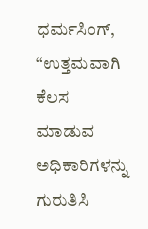ಧರ್ಮಸಿಂಗ್, “ಉತ್ತಮವಾಗಿ ಕೆಲಸ ಮಾಡುವ ಅಧಿಕಾರಿಗಳನ್ನು ಗುರುತಿಸಿ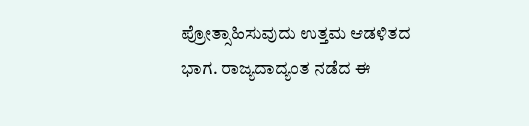ಪ್ರೋತ್ಸಾಹಿಸುವುದು ಉತ್ತಮ ಆಡಳಿತದ ಭಾಗ. ರಾಜ್ಯದಾದ್ಯಂತ ನಡೆದ ಈ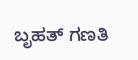ಬೃಹತ್ ಗಣತಿ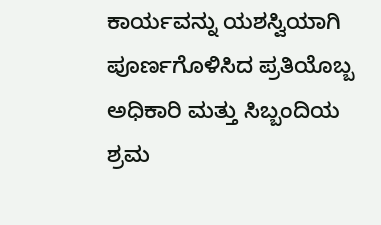ಕಾರ್ಯವನ್ನು ಯಶಸ್ವಿಯಾಗಿ ಪೂರ್ಣಗೊಳಿಸಿದ ಪ್ರತಿಯೊಬ್ಬ ಅಧಿಕಾರಿ ಮತ್ತು ಸಿಬ್ಬಂದಿಯ ಶ್ರಮ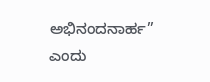ಅಭಿನಂದನಾರ್ಹ” ಎಂದು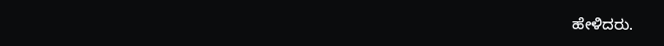ಹೇಳಿದರು.